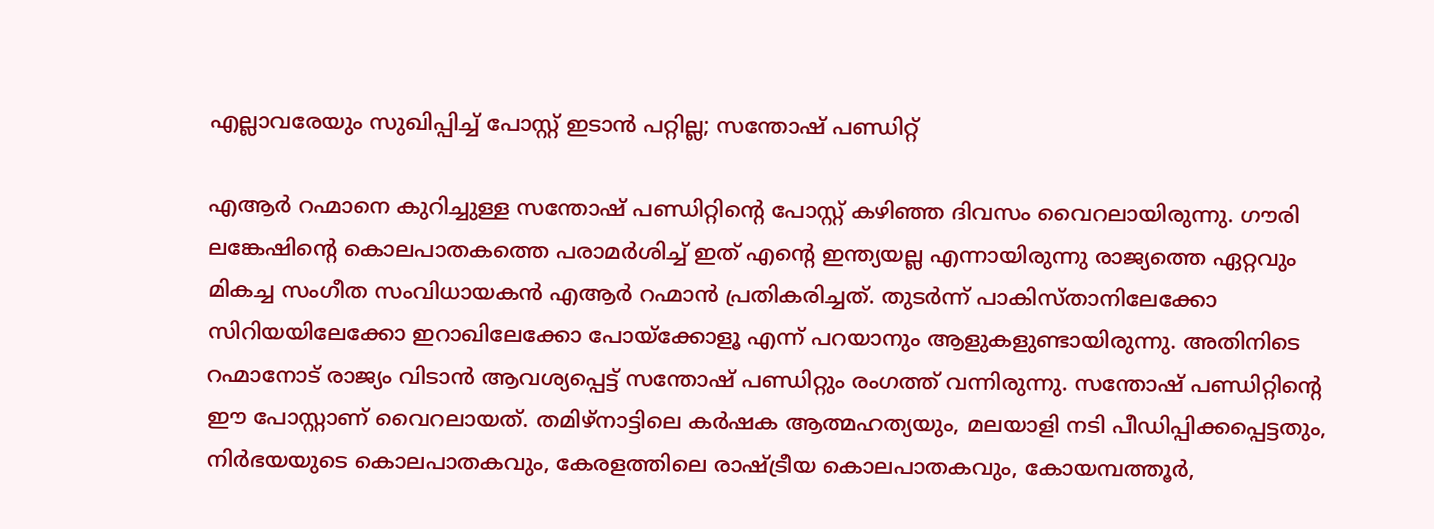എല്ലാവരേയും സുഖിപ്പിച്ച് പോസ്റ്റ് ഇടാൻ പറ്റില്ല; സന്തോഷ് പണ്ഡിറ്റ്

എആർ റഹ്മാനെ കുറിച്ചുള്ള സന്തോഷ് പണ്ഡിറ്റിന്റെ പോസ്റ്റ് കഴിഞ്ഞ ദിവസം വൈറലായിരുന്നു. ഗൗരി ലങ്കേഷിന്റെ കൊലപാതകത്തെ പരാമര്‍ശിച്ച് ഇത് എന്റെ ഇന്ത്യയല്ല എന്നായിരുന്നു രാജ്യത്തെ ഏറ്റവും മികച്ച സംഗീത സംവിധായകന്‍ എആര്‍ റഹ്മാന്‍ പ്രതികരിച്ചത്. തുടർന്ന് പാകിസ്താനിലേക്കോ സിറിയയിലേക്കോ ഇറാഖിലേക്കോ പോയ്‌ക്കോളൂ എന്ന് പറയാനും ആളുകളുണ്ടായിരുന്നു. അതിനിടെ റഹ്മാനോട് രാജ്യം വിടാന്‍ ആവശ്യപ്പെട്ട് സന്തോഷ് പണ്ഡിറ്റും രംഗത്ത് വന്നിരുന്നു. സന്തോഷ് പണ്ഡിറ്റിന്റെ ഈ പോസ്റ്റാണ് വൈറലായത്. തമിഴ്‌നാട്ടിലെ കര്‍ഷക ആത്മഹത്യയും, മലയാളി നടി പീഡിപ്പിക്കപ്പെട്ടതും, നിര്‍ഭയയുടെ കൊലപാതകവും, കേരളത്തിലെ രാഷ്ട്രീയ കൊലപാതകവും, കോയമ്പത്തൂര്‍,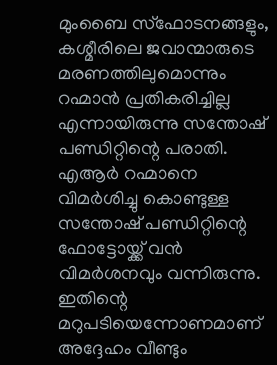മുംബൈ സ്‌ഫോടനങ്ങളും, കശ്മീരിലെ ജവാന്മാരുടെ മരണത്തിലുമൊന്നും റഹ്മാന്‍ പ്രതികരിച്ചില്ല എന്നായിരുന്നു സന്തോഷ് പണ്ഡിറ്റിന്റെ പരാതി. എആർ റഹ്മാനെ വിമർശിച്ചു കൊണ്ടുള്ള സന്തോഷ് പണ്ഡിറ്റിന്റെ ഫോട്ടോയ്ക്ക് വൻ വിമർശനവും വന്നിരുന്നു. ഇതിന്റെ മറുപടിയെന്നോണമാണ് അദ്ദേഹം വീണ്ടും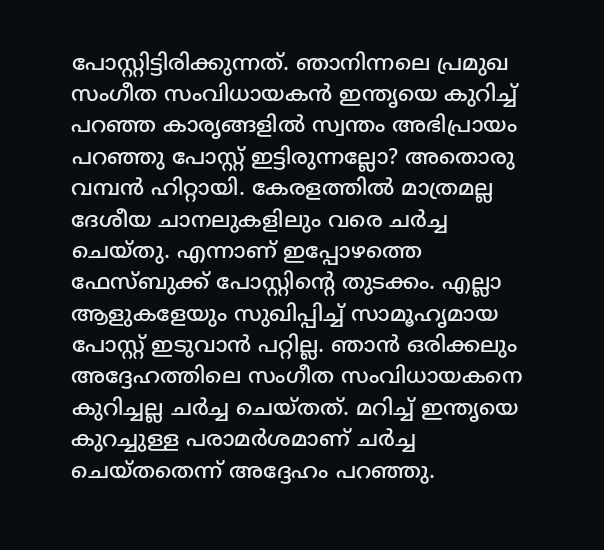പോസ്റ്റിട്ടിരിക്കുന്നത്. ഞാനിന്നലെ പ്രമുഖ സംഗീത സംവിധായകൻ ഇന്തൃയെ കുറിച്ച് പറഞ്ഞ കാരൃങ്ങളിൽ സ്വന്തം അഭിപ്രായം പറഞ്ഞു പോസ്റ്റ് ഇട്ടിരുന്നല്ലോ? അതൊരു വമ്പൻ ഹിറ്റായി. കേരളത്തിൽ മാത്രമല്ല ദേശീയ ചാനലുകളിലും വരെ ചർച്ച ചെയ്തു. എന്നാണ് ഇപ്പോഴത്തെ ഫേസ്ബുക്ക് പോസ്റ്റിന്റെ തുടക്കം. എല്ലാ ആളുകളേയും സുഖിപ്പിച്ച് സാമൂഹൃമായ പോസ്റ്റ് ഇടുവാൻ പറ്റില്ല. ഞാൻ ഒരിക്കലും അദ്ദേഹത്തിലെ സംഗീത സംവിധായകനെ കുറിച്ചല്ല ചർ‌ച്ച ചെയ്തത്. മറിച്ച് ഇന്തൃയെ കുറച്ചുള്ള പരാമർശമാണ് ചർച്ച ചെയ്തതെന്ന് അദ്ദേഹം പറഞ്ഞു.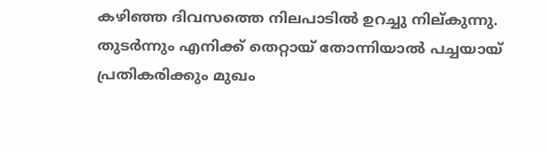കഴിഞ്ഞ ദിവസത്തെ നിലപാടിൽ ഉറച്ചു നില്കുന്നു. തുടർന്നും എനിക്ക് തെറ്റായ് തോന്നിയാൽ പച്ചയായ് പ്രതികരിക്കും മുഖം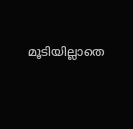മൂടിയില്ലാതെ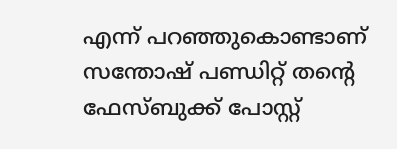എന്ന് പറഞ്ഞുകൊണ്ടാണ് സന്തോഷ് പണ്ഡിറ്റ് തന്റെ ഫേസ്ബുക്ക് പോസ്റ്റ്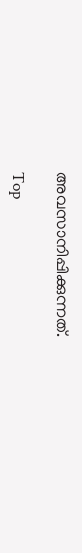അവസാനിപ്പിക്കുന്നത്.

Top